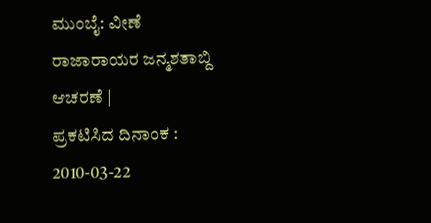ಮುಂಬೈ: ವೀಣೆ ರಾಜಾರಾಯರ ಜನ್ಮಶತಾಬ್ದಿ ಆಚರಣೆ |
ಪ್ರಕಟಿಸಿದ ದಿನಾಂಕ : 2010-03-22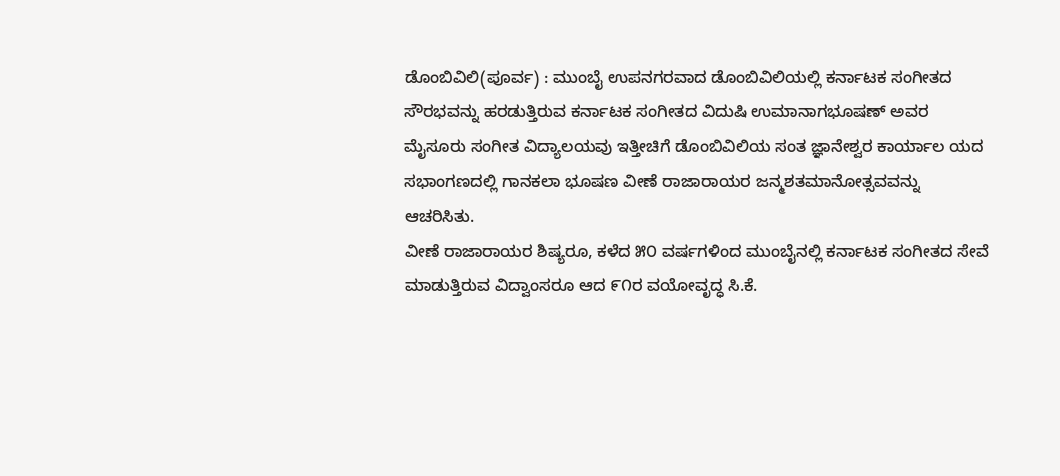ಡೊಂಬಿವಿಲಿ(ಪೂರ್ವ) : ಮುಂಬೈ ಉಪನಗರವಾದ ಡೊಂಬಿವಿಲಿಯಲ್ಲಿ ಕರ್ನಾಟಕ ಸಂಗೀತದ ಸೌರಭವನ್ನು ಹರಡುತ್ತಿರುವ ಕರ್ನಾಟಕ ಸಂಗೀತದ ವಿದುಷಿ ಉಮಾನಾಗಭೂಷಣ್ ಅವರ ಮೈಸೂರು ಸಂಗೀತ ವಿದ್ಯಾಲಯವು ಇತ್ತೀಚಿಗೆ ಡೊಂಬಿವಿಲಿಯ ಸಂತ ಜ್ಞಾನೇಶ್ವರ ಕಾರ್ಯಾಲ ಯದ ಸಭಾಂಗಣದಲ್ಲಿ ಗಾನಕಲಾ ಭೂಷಣ ವೀಣೆ ರಾಜಾರಾಯರ ಜನ್ಮಶತಮಾನೋತ್ಸವವನ್ನು ಆಚರಿಸಿತು.
ವೀಣೆ ರಾಜಾರಾಯರ ಶಿಷ್ಯರೂ, ಕಳೆದ ೫೦ ವರ್ಷಗಳಿಂದ ಮುಂಬೈನಲ್ಲಿ ಕರ್ನಾಟಕ ಸಂಗೀತದ ಸೇವೆ ಮಾಡುತ್ತಿರುವ ವಿದ್ವಾಂಸರೂ ಆದ ೯೧ರ ವಯೋವೃದ್ಧ ಸಿ.ಕೆ.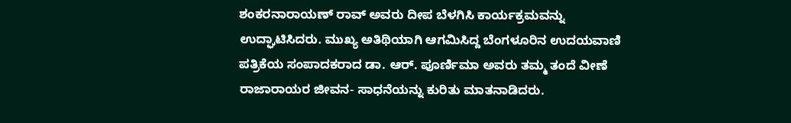ಶಂಕರನಾರಾಯಣ್ ರಾವ್ ಅವರು ದೀಪ ಬೆಳಗಿಸಿ ಕಾರ್ಯಕ್ರಮವನ್ನು ಉದ್ಘಾಟಿಸಿದರು. ಮುಖ್ಯ ಅತಿಥಿಯಾಗಿ ಆಗಮಿಸಿದ್ದ ಬೆಂಗಳೂರಿನ ಉದಯವಾಣಿ ಪತ್ರಿಕೆಯ ಸಂಪಾದಕರಾದ ಡಾ. ಆರ್. ಪೂರ್ಣಿಮಾ ಅವರು ತಮ್ಮ ತಂದೆ ವೀಣೆ ರಾಜಾರಾಯರ ಜೀವನ- ಸಾಧನೆಯನ್ನು ಕುರಿತು ಮಾತನಾಡಿದರು.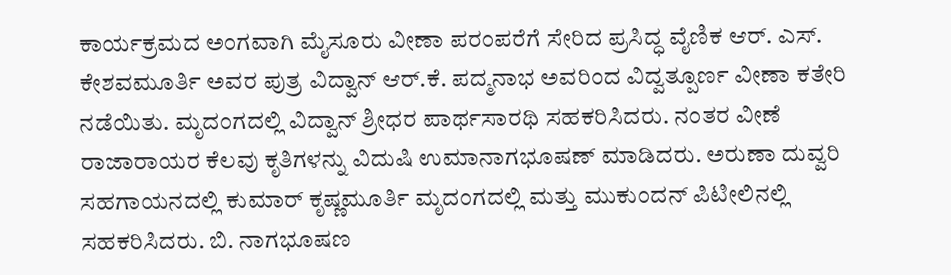ಕಾರ್ಯಕ್ರಮದ ಅಂಗವಾಗಿ ಮೈಸೂರು ವೀಣಾ ಪರಂಪರೆಗೆ ಸೇರಿದ ಪ್ರಸಿದ್ಧ ವೈಣಿಕ ಆರ್. ಎಸ್. ಕೇಶವಮೂರ್ತಿ ಅವರ ಪುತ್ರ ವಿದ್ವಾನ್ ಆರ್.ಕೆ. ಪದ್ಮನಾಭ ಅವರಿಂದ ವಿದ್ವತ್ಪೂರ್ಣ ವೀಣಾ ಕತೇರಿ ನಡೆಯಿತು. ಮೃದಂಗದಲ್ಲಿ ವಿದ್ವಾನ್ ಶ್ರೀಧರ ಪಾರ್ಥಸಾರಥಿ ಸಹಕರಿಸಿದರು. ನಂತರ ವೀಣೆ ರಾಜಾರಾಯರ ಕೆಲವು ಕೃತಿಗಳನ್ನು ವಿದುಷಿ ಉಮಾನಾಗಭೂಷಣ್ ಮಾಡಿದರು. ಅರುಣಾ ದುವ್ವರಿ ಸಹಗಾಯನದಲ್ಲಿ ಕುಮಾರ್ ಕೃಷ್ಣಮೂರ್ತಿ ಮೃದಂಗದಲ್ಲಿ ಮತ್ತು ಮುಕುಂದನ್ ಪಿಟೀಲಿನಲ್ಲಿ ಸಹಕರಿಸಿದರು. ಬಿ. ನಾಗಭೂಷಣ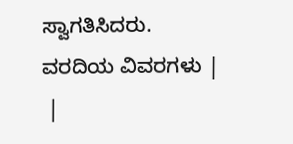ಸ್ವಾಗತಿಸಿದರು.
ವರದಿಯ ವಿವರಗಳು |
 |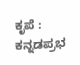ಕೃಪೆ : ಕನ್ನಡಪ್ರಭ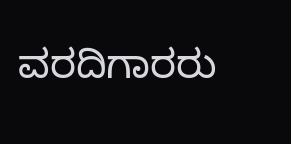ವರದಿಗಾರರು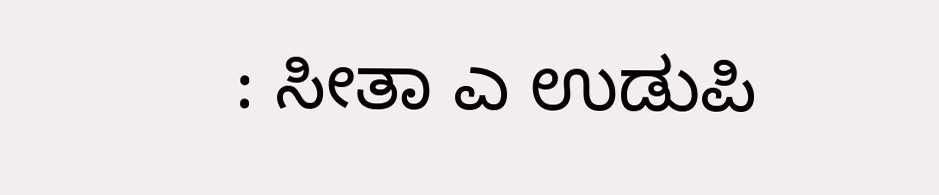: ಸೀತಾ ಎ ಉಡುಪಿ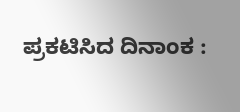ಪ್ರಕಟಿಸಿದ ದಿನಾಂಕ :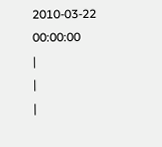2010-03-22 00:00:00
|
|
|